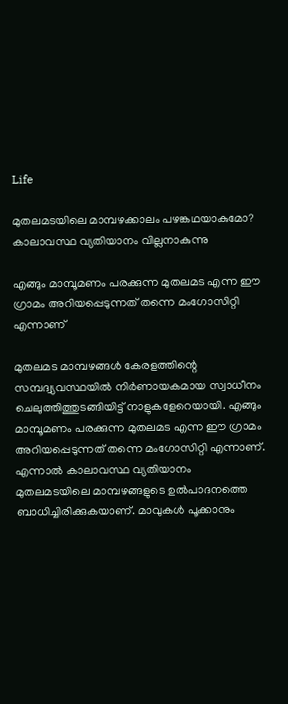Life

മുതലമടയിലെ മാമ്പഴക്കാലം പഴങ്കഥയാകുമോ? കാലാവസ്ഥ വ്യതിയാനം വില്ലനാകുന്നു

എങ്ങും മാമ്പൂമണം പരക്കുന്ന മുതലമട എന്ന ഈ ഗ്രാമം അറിയപ്പെടുന്നത് തന്നെ മംഗോസിറ്റി എന്നാണ്

മുതലമട മാമ്പഴങ്ങള്‍ കേരളത്തിന്റെ സമ്പദ്വ്യവസ്ഥയില്‍ നിര്‍ണായകമായ സ്വാധീനം ചെലുത്തിത്തുടങ്ങിയിട്ട് നാളുകളേറെയായി. എങ്ങും മാമ്പൂമണം പരക്കുന്ന മുതലമട എന്ന ഈ ഗ്രാമം അറിയപ്പെടുന്നത് തന്നെ മംഗോസിറ്റി എന്നാണ്. എന്നാല്‍ കാലാവസ്ഥ വ്യതിയാനം മുതലമടയിലെ മാമ്പഴങ്ങളുടെ ഉല്‍പാദനത്തെ ബാധിച്ചിരിക്കുകയാണ്. മാവുകള്‍ പൂക്കാനും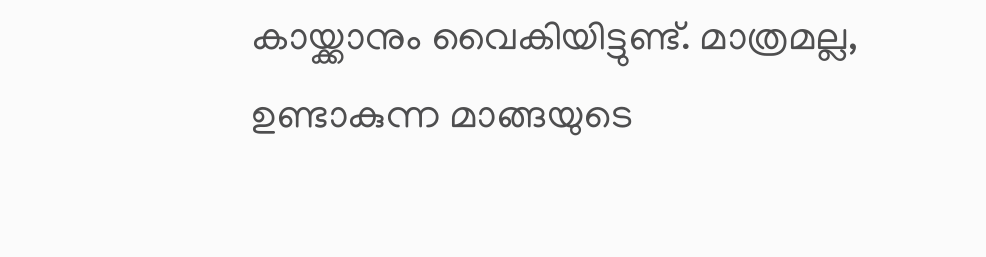കായ്ക്കാനും വൈകിയിട്ടുണ്ട്. മാത്രമല്ല, ഉണ്ടാകുന്ന മാങ്ങയുടെ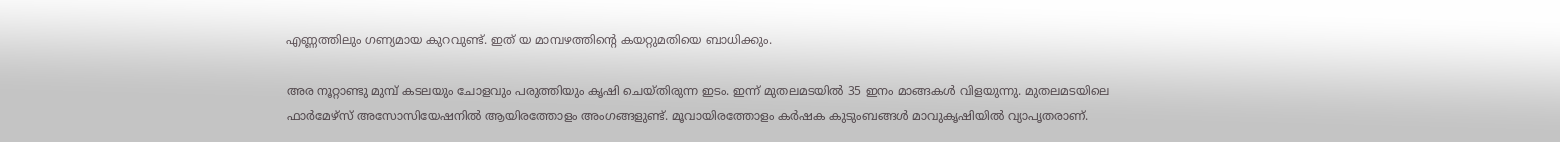എണ്ണത്തിലും ഗണ്യമായ കുറവുണ്ട്. ഇത് യ മാമ്പഴത്തിന്റെ കയറ്റുമതിയെ ബാധിക്കും.

അര നൂറ്റാണ്ടു മുമ്പ് കടലയും ചോളവും പരുത്തിയും കൃഷി ചെയ്തിരുന്ന ഇടം. ഇന്ന് മുതലമടയില്‍ 35 ഇനം മാങ്ങകള്‍ വിളയുന്നു. മുതലമടയിലെ ഫാര്‍മേഴ്‌സ് അസോസിയേഷനില്‍ ആയിരത്തോളം അംഗങ്ങളുണ്ട്. മൂവായിരത്തോളം കര്‍ഷക കുടുംബങ്ങള്‍ മാവുകൃഷിയില്‍ വ്യാപൃതരാണ്.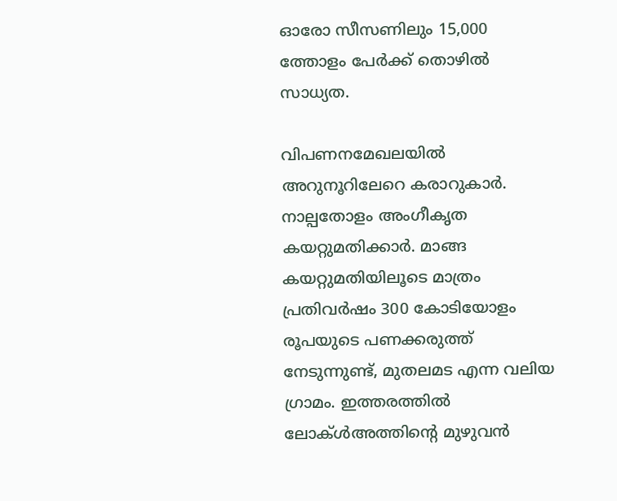ഓരോ സീസണിലും 15,000 ത്തോളം പേര്‍ക്ക് തൊഴില്‍ സാധ്യത.

വിപണനമേഖലയില്‍ അറുനൂറിലേറെ കരാറുകാര്‍. നാല്പതോളം അംഗീകൃത കയറ്റുമതിക്കാര്‍. മാങ്ങ കയറ്റുമതിയിലൂടെ മാത്രം പ്രതിവര്‍ഷം 300 കോടിയോളം രൂപയുടെ പണക്കരുത്ത് നേടുന്നുണ്ട്, മുതലമട എന്ന വലിയ ഗ്രാമം. ഇത്തരത്തില്‍ ലോക്ള്‍അത്തിന്റെ മുഴുവന്‍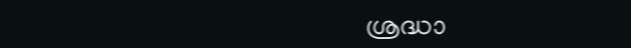ശ്രദ്ധാ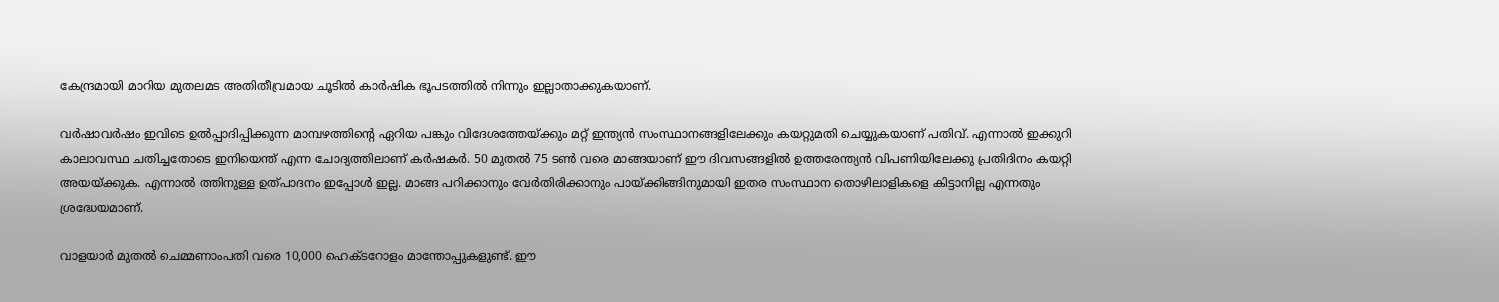കേന്ദ്രമായി മാറിയ മുതലമട അതിതീവ്രമായ ചൂടില്‍ കാര്‍ഷിക ഭൂപടത്തില്‍ നിന്നും ഇല്ലാതാക്കുകയാണ്.

വര്‍ഷാവര്‍ഷം ഇവിടെ ഉല്‍പ്പാദിപ്പിക്കുന്ന മാമ്പഴത്തിന്റെ ഏറിയ പങ്കും വിദേശത്തേയ്ക്കും മറ്റ് ഇന്ത്യന്‍ സംസ്ഥാനങ്ങളിലേക്കും കയറ്റുമതി ചെയ്യുകയാണ് പതിവ്. എന്നാല്‍ ഇക്കുറി കാലാവസ്ഥ ചതിച്ചതോടെ ഇനിയെന്ത് എന്ന ചോദ്യത്തിലാണ് കര്‍ഷകര്‍. 50 മുതല്‍ 75 ടണ്‍ വരെ മാങ്ങയാണ് ഈ ദിവസങ്ങളില്‍ ഉത്തരേന്ത്യന്‍ വിപണിയിലേക്കു പ്രതിദിനം കയറ്റി അയയ്ക്കുക. എന്നാല്‍ ത്തിനുള്ള ഉത്പാദനം ഇപ്പോള്‍ ഇല്ല. മാങ്ങ പറിക്കാനും വേര്‍തിരിക്കാനും പായ്ക്കിങ്ങിനുമായി ഇതര സംസ്ഥാന തൊഴിലാളികളെ കിട്ടാനില്ല എന്നതും ശ്രദ്ധേയമാണ്.

വാളയാര്‍ മുതല്‍ ചെമ്മണാംപതി വരെ 10,000 ഹെക്ടറോളം മാന്തോപ്പുകളുണ്ട്. ഈ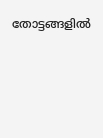തോട്ടങ്ങളില്‍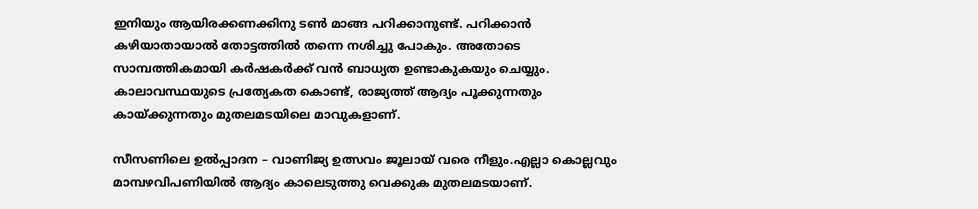ഇനിയും ആയിരക്കണക്കിനു ടണ്‍ മാങ്ങ പറിക്കാനുണ്ട്. പറിക്കാന്‍ കഴിയാതായാല്‍ തോട്ടത്തില്‍ തന്നെ നശിച്ചു പോകും. അതോടെ സാമ്പത്തികമായി കര്‍ഷകര്‍ക്ക് വന്‍ ബാധ്യത ഉണ്ടാകുകയും ചെയ്യും. കാലാവസ്ഥയുടെ പ്രത്യേകത കൊണ്ട്, രാജ്യത്ത് ആദ്യം പൂക്കുന്നതും കായ്ക്കുന്നതും മുതലമടയിലെ മാവുകളാണ്.

സീസണിലെ ഉല്‍പ്പാദന – വാണിജ്യ ഉത്സവം ജൂലായ് വരെ നീളും.എല്ലാ കൊല്ലവും മാമ്പഴവിപണിയില്‍ ആദ്യം കാലെടുത്തു വെക്കുക മുതലമടയാണ്.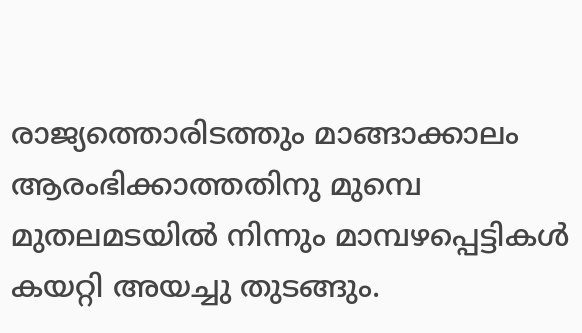രാജ്യത്തൊരിടത്തും മാങ്ങാക്കാലം ആരംഭിക്കാത്തതിനു മുമ്പെ മുതലമടയില്‍ നിന്നും മാമ്പഴപ്പെട്ടികള്‍ കയറ്റി അയച്ചു തുടങ്ങും.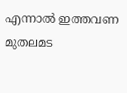എന്നാല്‍ ഇത്തവണ മുതലമട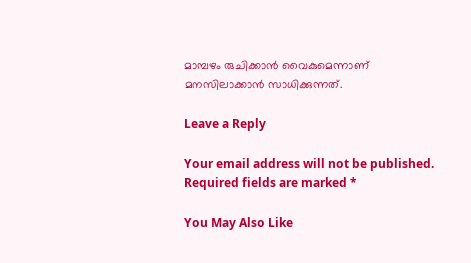മാമ്പഴം രുചിക്കാന്‍ വൈകുമെന്നാണ് മനസിലാക്കാന്‍ സാധിക്കുന്നത്.

Leave a Reply

Your email address will not be published. Required fields are marked *

You May Also Like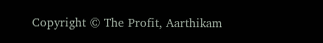Copyright © The Profit, Aarthikam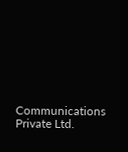Communications Private Ltd.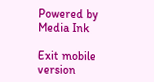Powered by Media Ink

Exit mobile version